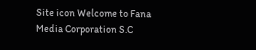Site icon Welcome to Fana Media Corporation S.C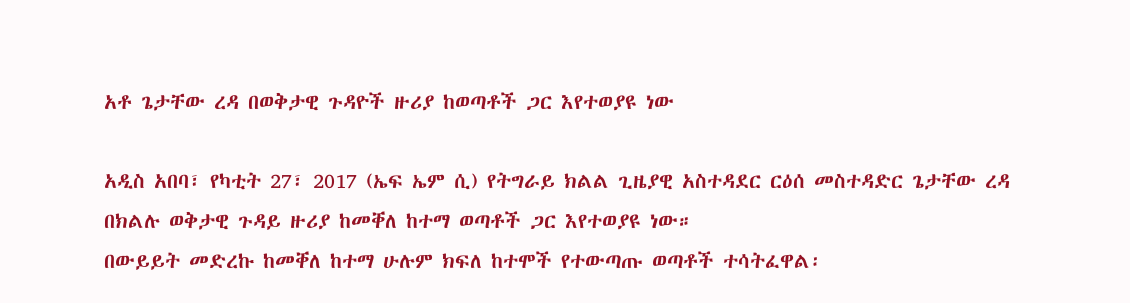አቶ ጌታቸው ረዳ በወቅታዊ ጉዳዮች ዙሪያ ከወጣቶች ጋር እየተወያዩ ነው

አዲስ አበባ፣ የካቲት 27፣ 2017 (ኤፍ ኤም ሲ) የትግራይ ክልል ጊዜያዊ አስተዳደር ርዕሰ መስተዳድር ጌታቸው ረዳ በክልሉ ወቅታዊ ጉዳይ ዙሪያ ከመቐለ ከተማ ወጣቶች ጋር እየተወያዩ ነው።
በውይይት መድረኩ ከመቐለ ከተማ ሁሉም ክፍለ ከተሞች የተውጣጡ ወጣቶች ተሳትፈዋል፡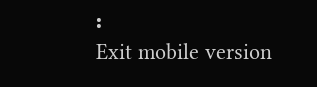፡
Exit mobile version